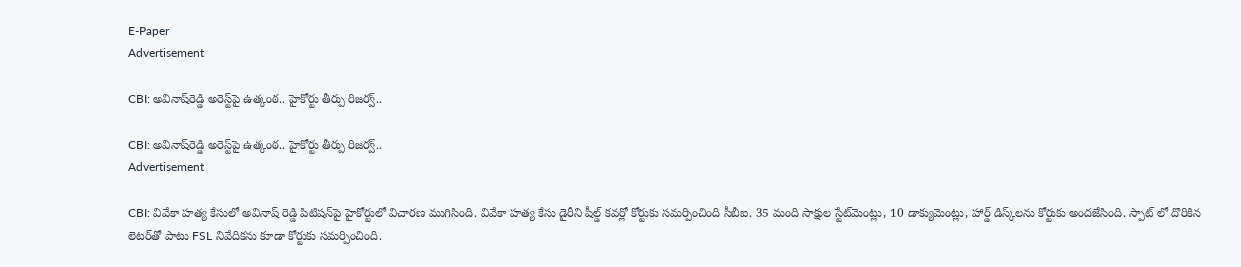E-Paper
Advertisement

CBI: అవినాష్‌రెడ్డి అరెస్ట్‌పై ఉత్కంఠ.. హైకోర్టు తీర్పు రిజర్వ్..

CBI: అవినాష్‌రెడ్డి అరెస్ట్‌పై ఉత్కంఠ.. హైకోర్టు తీర్పు రిజర్వ్..
Advertisement

CBI: వివేకా హత్య కేసులో అవినాష్ రెడ్డి పిటిషన్‌పై హైకోర్టులో విచారణ ముగిసింది. వివేకా హత్య కేసు డైరీని షీల్డ్ కవర్లో కోర్టుకు సమర్పించింది సీబీఐ. 35 మంది సాక్షుల స్టేట్‌మెంట్లు, 10 డాక్యుమెంట్లు, హార్డ్ డిస్క్‌లను కోర్టుకు అందజేసింది. స్పాట్ లో దొరికిన లెటర్‌తో పాటు FSL నివేదికను కూడా కోర్టుకు సమర్పించింది.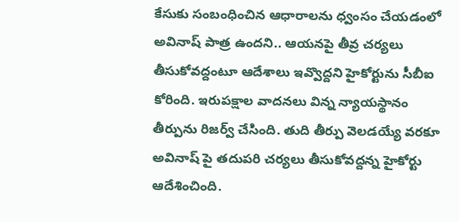కేసుకు సంబంధించిన ఆధారాలను ధ్వంసం చేయడంలో అవినాష్ పాత్ర ఉందని.. ఆయనపై తీవ్ర చర్యలు తీసుకోవద్దంటూ ఆదేశాలు ఇవ్వొద్దని హైకోర్టును సీబీఐ కోరింది. ఇరుపక్షాల వాదనలు విన్న న్యాయస్థానం తీర్పును రిజర్వ్ చేసింది. తుది తీర్పు వెలడయ్యే వరకూ అవినాష్ పై తదుపరి చర్యలు తీసుకోవద్దన్న హైకోర్టు ఆదేశించింది.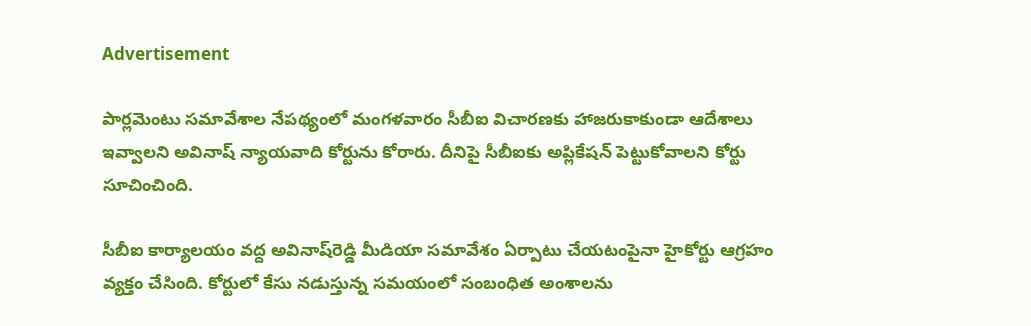Advertisement

పార్లమెంటు సమావేశాల నేపథ్యంలో మంగళవారం సీబీఐ విచారణకు హాజరుకాకుండా ఆదేశాలు ఇవ్వాలని అవినాష్ న్యాయవాది కోర్టును కోరారు. దీనిపై సీబీఐకు అప్లికేషన్‌ పెట్టుకోవాలని కోర్టు సూచించింది.

సీబీఐ కార్యాలయం వద్ద అవినాష్‌రెడ్డి మీడియా సమావేశం ఏర్పాటు చేయటంపైనా హైకోర్టు ఆగ్రహం వ్యక్తం చేసింది. కోర్టులో కేసు నడుస్తున్న సమయంలో సంబంధిత అంశాలను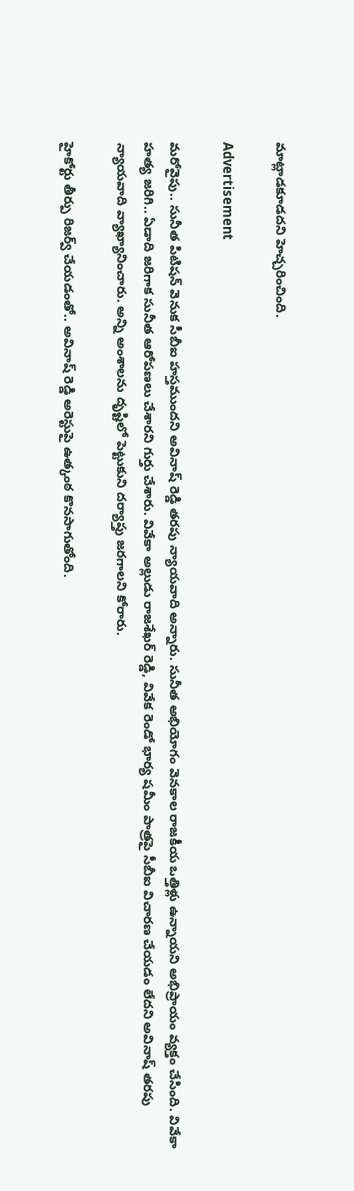మాట్లాడకూడదని హెచ్చరించింది.

Advertisement

మరోవైపు.. సునీత పిటిషన్ వెనుక సీబీఐ హస్తముందని అవినాష్ రెడ్డి తరపు న్యాయవాది అన్నారు. సునీత అభియోగం వెనకాల రాజకీయ ఒత్తిళ్లు ఉన్నాయని అభిప్రాయం వ్యక్తం చేసింది. వివేకా హత్య జరిగి.. ఏడాది జరిగాక సునీత ఆరోపణలు చేశారని గుర్తు చేశారు. వివేకా అల్లుడు రాజశేఖర్ రెడ్డి, వివేక రెండో భార్య షమీం పాత్రపై సీబీఐ విచారణ చేయడం లేదని అవినాష్ తరపు న్యాయవాది వ్యాఖ్యానించారు. అన్ని అంశాలను దృష్టిలో పెట్టుకుని దర్యాప్తు జరగాలని కోరారు.

హైకోర్టు తీర్పు రిజర్వ్ చేయడంతో.. అవినాష్ రెడ్డి అరెస్టుపై ఉత్కంఠ కొనసాగుతోంది.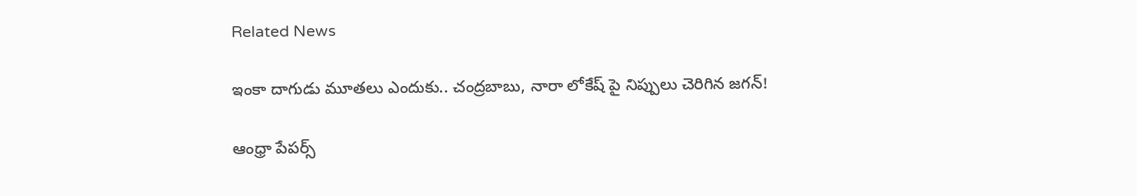Related News

ఇంకా దాగుడు మూతలు ఎందుకు.. చంద్రబాబు, నారా లోకేష్ పై నిప్పులు చెరిగిన జగన్!

ఆంధ్రా పేపర్స్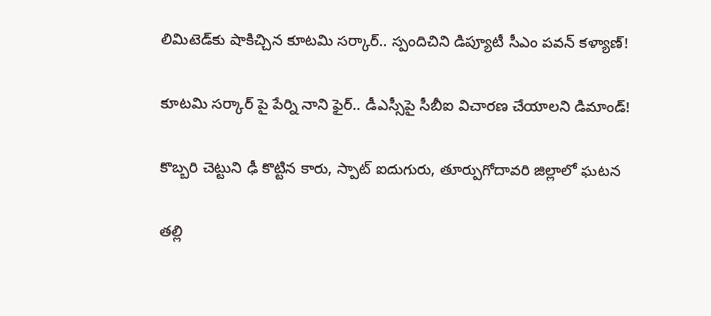లిమిటెడ్‌కు షాకిచ్చిన కూటమి సర్కార్.. స్పందిచిని డిప్యూటీ సీఎం పవన్ కళ్యాణ్!

కూటమి సర్కార్ పై పేర్ని నాని ఫైర్.. డీఎస్సీపై సీబీఐ విచారణ చేయాలని డిమాండ్!

కొబ్బరి చెట్టుని ఢీ కొట్టిన కారు, స్పాట్ ఐదుగురు, తూర్పుగోదావరి జిల్లాలో ఘటన

తల్లి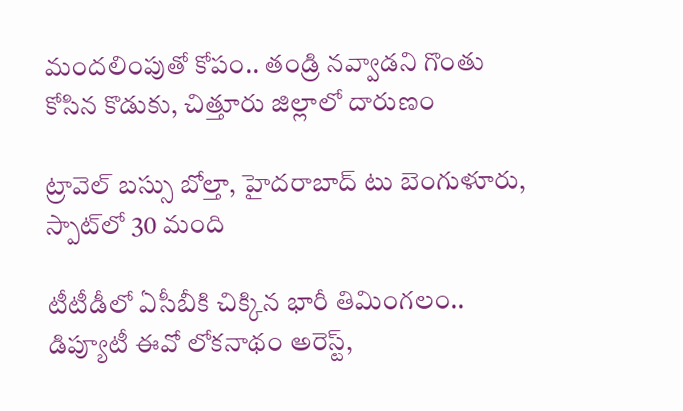మందలింపుతో కోపం.. తండ్రి నవ్వాడని గొంతు కోసిన కొడుకు, చిత్తూరు జిల్లాలో దారుణం

ట్రావెల్ బస్సు బోల్తా, హైదరాబాద్ టు బెంగుళూరు, స్పాట్‌లో 30 మంది

టీటీడీలో ఏసీబీకి చిక్కిన భారీ తిమింగలం.. డిప్యూటీ ఈవో లోకనాథం అరెస్ట్,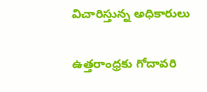విచారిస్తున్న అధికారులు

ఉత్తరాంధ్రకు గోదావరి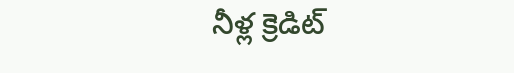నీళ్ల క్రెడిట్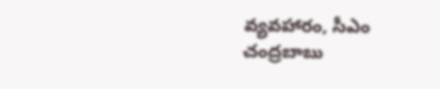వ్యవహారం, సీఎం చంద్రబాబు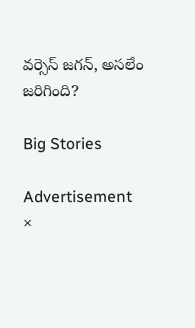వర్సెస్ జగన్, అసలేం జరిగింది?

Big Stories

Advertisement
×